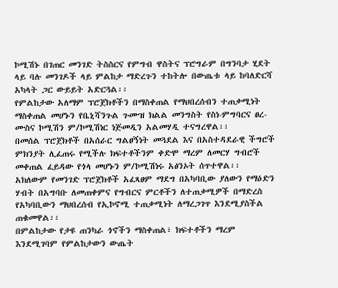ኮሚሽኑ በገጠር መንገድ ትስስርና የምግብ ዋስትና ፕሮግራም በግንባታ ሂደት ላይ ባሉ መንገዶች ላይ ምልከታ ማድረጉን ተከትሎ በውጤቱ ላይ ከባለድርሻ አካላት ጋር ውይይት አድርጓል፡፡
የምልከታው አለማም ፕሮጀክቶችን በማስቀጠል የማህበረሰብን ተጠቃሚነት ማስቀጠል መሆኑን የቤኒሻንጉል ጉሙዝ ክልል መንግስት የስነ-ምግባርና ፀረ-ሙስና ኮሚሽን ም/ኮሚሽነር ነጅመዲን አልመሃዲ ተናግረዋል፡፡
በመሰል ፕሮጀክቶች በአሰራር ግልፀኝነት መጓደል እና በአስተዳደራዊ ችግሮች ምክንያት ሊፈጠሩ የሚችሉ ክፍተቶችንም ቀድሞ ማረም ለመርሃ ግብሮች መቀጠል ፈይዳው የጎላ መሆኑን ም/ኮሚሽነሩ አፅንኦት ሰጥተዋል፡፡
አክለውም የመንገድ ፕሮጀክቶች አፈጻፀም ማደግ በአካባቢው ያለውን የማዕድን ሃብት በአግባቡ ለመጠቀምና የግብርና ምርቶችን ለተጠቃሚዎች በማድረስ የአካባቢውን ማህበረሰብ የኢኮኖሚ ተጠቃሚነት ለማረጋገጥ እንደሚያስችል ጠቁመዋል፡፡
በምልከታው የታዩ ጠንካራ ጎኖችን ማስቀጠል፣ ክፍተቶችን ማረም እንደሚገባም የምልከታውን ውጤት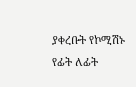ያቀረቡት የኮሚሽኑ የፊት ለፊት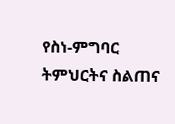የስነ-ምግባር ትምህርትና ስልጠና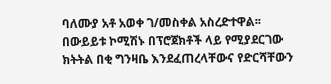ባለሙያ አቶ አወቀ ገ/መስቀል አስረድተዋል፡፡
በውይይቱ ኮሚሽኑ በፕሮጀክቶች ላይ የሚያደርገው ክትትል በቂ ግንዛቤ እንደፈጠረላቸውና የድርሻቸውን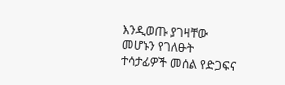እንዲወጡ ያገዛቸው መሆኑን የገለፁት ተሳታፊዎች መሰል የድጋፍና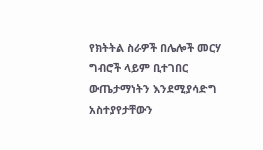የክትትል ስራዎች በሌሎች መርሃ ግብሮች ላይም ቢተገበር ውጤታማነትን እንደሚያሳድግ አስተያየታቸውን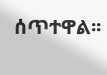ሰጥተዋል፡፡